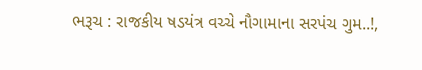ભરૂચ : રાજકીય ષડયંત્ર વચ્ચે નૌગામાના સરપંચ ગુમ..!,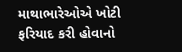માથાભારેઓએ ખોટી ફરિયાદ કરી હોવાનો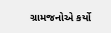ગ્રામજનોએ કર્યો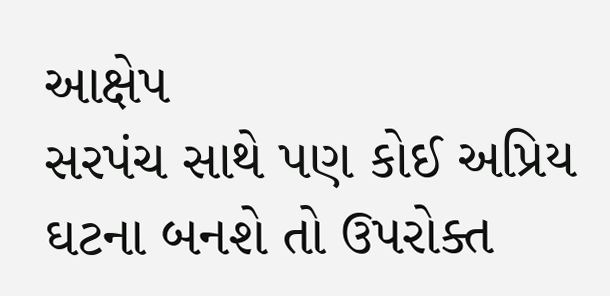આક્ષેપ
સરપંચ સાથે પણ કોઈ અપ્રિય ઘટના બનશે તો ઉપરોક્ત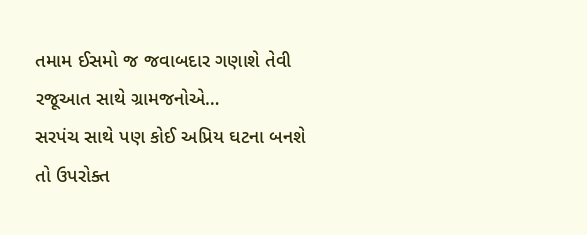તમામ ઈસમો જ જવાબદાર ગણાશે તેવી રજૂઆત સાથે ગ્રામજનોએ…
સરપંચ સાથે પણ કોઈ અપ્રિય ઘટના બનશે તો ઉપરોક્ત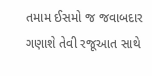તમામ ઈસમો જ જવાબદાર ગણાશે તેવી રજૂઆત સાથે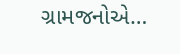ગ્રામજનોએ…